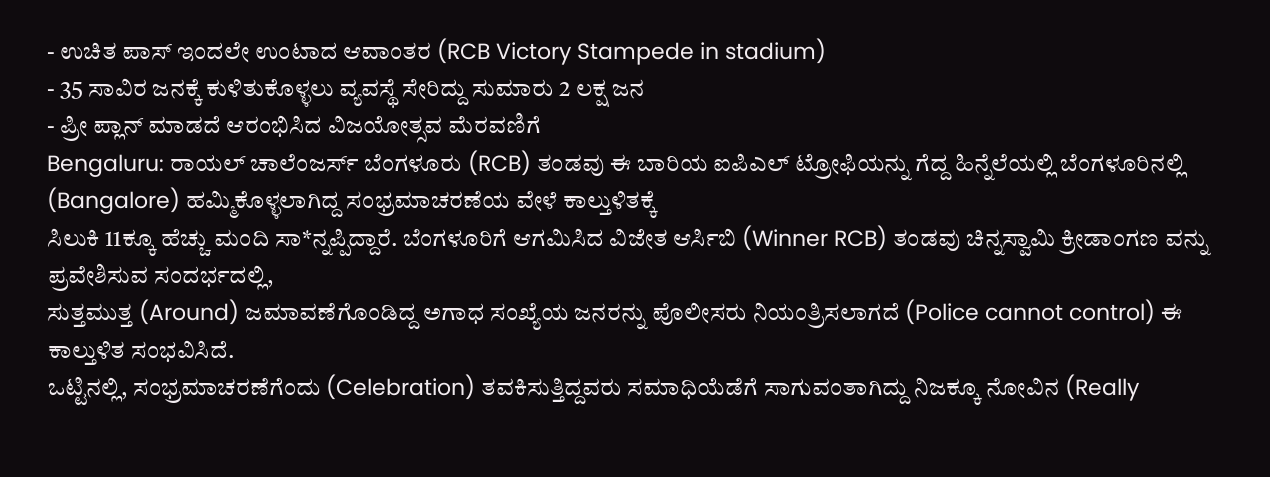- ಉಚಿತ ಪಾಸ್ ಇಂದಲೇ ಉಂಟಾದ ಆವಾಂತರ (RCB Victory Stampede in stadium)
- 35 ಸಾವಿರ ಜನಕ್ಕೆ ಕುಳಿತುಕೊಳ್ಳಲು ವ್ಯವಸ್ಥೆ ಸೇರಿದ್ದು ಸುಮಾರು 2 ಲಕ್ಷ ಜನ
- ಪ್ರೀ ಪ್ಲಾನ್ ಮಾಡದೆ ಆರಂಭಿಸಿದ ವಿಜಯೋತ್ಸವ ಮೆರವಣಿಗೆ
Bengaluru: ರಾಯಲ್ ಚಾಲೆಂಜರ್ಸ್ ಬೆಂಗಳೂರು (RCB) ತಂಡವು ಈ ಬಾರಿಯ ಐಪಿಎಲ್ ಟ್ರೋಫಿಯನ್ನು ಗೆದ್ದ ಹಿನ್ನೆಲೆಯಲ್ಲಿ ಬೆಂಗಳೂರಿನಲ್ಲಿ (Bangalore) ಹಮ್ಮಿಕೊಳ್ಳಲಾಗಿದ್ದ ಸಂಭ್ರಮಾಚರಣೆಯ ವೇಳೆ ಕಾಲ್ತುಳಿತಕ್ಕೆ
ಸಿಲುಕಿ 11ಕ್ಕೂ ಹೆಚ್ಚು ಮಂದಿ ಸಾ*ನ್ನಪ್ಪಿದ್ದಾರೆ. ಬೆಂಗಳೂರಿಗೆ ಆಗಮಿಸಿದ ವಿಜೇತ ಆರ್ಸಿಬಿ (Winner RCB) ತಂಡವು ಚಿನ್ನಸ್ವಾಮಿ ಕ್ರೀಡಾಂಗಣ ವನ್ನು ಪ್ರವೇಶಿಸುವ ಸಂದರ್ಭದಲ್ಲಿ,
ಸುತ್ತಮುತ್ತ (Around) ಜಮಾವಣೆಗೊಂಡಿದ್ದ ಅಗಾಧ ಸಂಖ್ಯೆಯ ಜನರನ್ನು ಪೊಲೀಸರು ನಿಯಂತ್ರಿಸಲಾಗದೆ (Police cannot control) ಈ ಕಾಲ್ತುಳಿತ ಸಂಭವಿಸಿದೆ.
ಒಟ್ಟಿನಲ್ಲಿ, ಸಂಭ್ರಮಾಚರಣೆಗೆಂದು (Celebration) ತವಕಿಸುತ್ತಿದ್ದವರು ಸಮಾಧಿಯೆಡೆಗೆ ಸಾಗುವಂತಾಗಿದ್ದು ನಿಜಕ್ಕೂ ನೋವಿನ (Really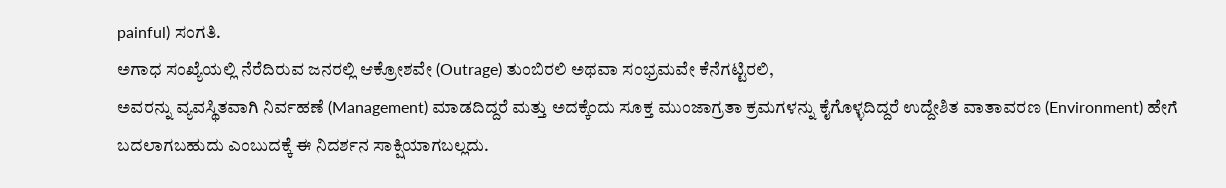painful) ಸಂಗತಿ.
ಅಗಾಧ ಸಂಖ್ಯೆಯಲ್ಲಿ ನೆರೆದಿರುವ ಜನರಲ್ಲಿ ಆಕ್ರೋಶವೇ (Outrage) ತುಂಬಿರಲಿ ಅಥವಾ ಸಂಭ್ರಮವೇ ಕೆನೆಗಟ್ಟಿರಲಿ,
ಅವರನ್ನು ವ್ಯವಸ್ಥಿತವಾಗಿ ನಿರ್ವಹಣೆ (Management) ಮಾಡದಿದ್ದರೆ ಮತ್ತು ಅದಕ್ಕೆಂದು ಸೂಕ್ತ ಮುಂಜಾಗ್ರತಾ ಕ್ರಮಗಳನ್ನು ಕೈಗೊಳ್ಳದಿದ್ದರೆ ಉದ್ದೇಶಿತ ವಾತಾವರಣ (Environment) ಹೇಗೆ ಬದಲಾಗಬಹುದು ಎಂಬುದಕ್ಕೆ ಈ ನಿದರ್ಶನ ಸಾಕ್ಷಿಯಾಗಬಲ್ಲದು.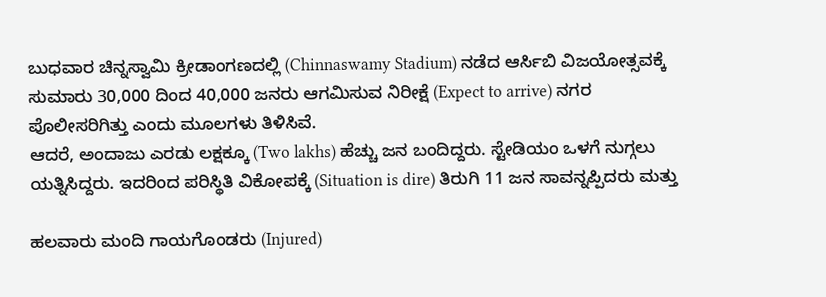ಬುಧವಾರ ಚಿನ್ನಸ್ವಾಮಿ ಕ್ರೀಡಾಂಗಣದಲ್ಲಿ (Chinnaswamy Stadium) ನಡೆದ ಆರ್ಸಿಬಿ ವಿಜಯೋತ್ಸವಕ್ಕೆ ಸುಮಾರು 30,000 ದಿಂದ 40,000 ಜನರು ಆಗಮಿಸುವ ನಿರೀಕ್ಷೆ (Expect to arrive) ನಗರ ಪೊಲೀಸರಿಗಿತ್ತು ಎಂದು ಮೂಲಗಳು ತಿಳಿಸಿವೆ.
ಆದರೆ, ಅಂದಾಜು ಎರಡು ಲಕ್ಷಕ್ಕೂ (Two lakhs) ಹೆಚ್ಚು ಜನ ಬಂದಿದ್ದರು. ಸ್ಟೇಡಿಯಂ ಒಳಗೆ ನುಗ್ಗಲು ಯತ್ನಿಸಿದ್ದರು. ಇದರಿಂದ ಪರಿಸ್ಥಿತಿ ವಿಕೋಪಕ್ಕೆ (Situation is dire) ತಿರುಗಿ 11 ಜನ ಸಾವನ್ನಪ್ಪಿದರು ಮತ್ತು

ಹಲವಾರು ಮಂದಿ ಗಾಯಗೊಂಡರು (Injured)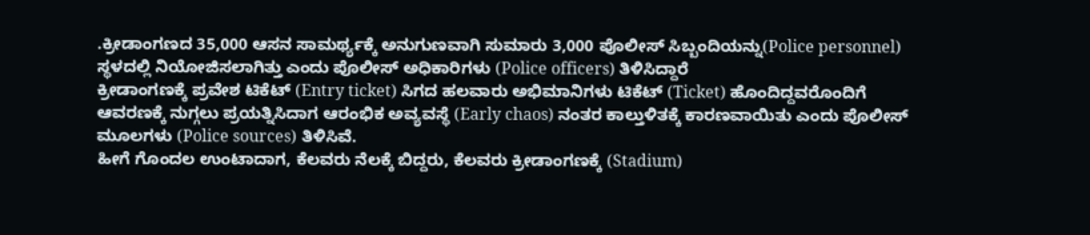.ಕ್ರೀಡಾಂಗಣದ 35,000 ಆಸನ ಸಾಮರ್ಥ್ಯಕ್ಕೆ ಅನುಗುಣವಾಗಿ ಸುಮಾರು 3,000 ಪೊಲೀಸ್ ಸಿಬ್ಬಂದಿಯನ್ನು(Police personnel) ಸ್ಥಳದಲ್ಲಿ ನಿಯೋಜಿಸಲಾಗಿತ್ತು ಎಂದು ಪೊಲೀಸ್ ಅಧಿಕಾರಿಗಳು (Police officers) ತಿಳಿಸಿದ್ದಾರೆ
ಕ್ರೀಡಾಂಗಣಕ್ಕೆ ಪ್ರವೇಶ ಟಿಕೆಟ್ (Entry ticket) ಸಿಗದ ಹಲವಾರು ಅಭಿಮಾನಿಗಳು ಟಿಕೆಟ್ (Ticket) ಹೊಂದಿದ್ದವರೊಂದಿಗೆ ಆವರಣಕ್ಕೆ ನುಗ್ಗಲು ಪ್ರಯತ್ನಿಸಿದಾಗ ಆರಂಭಿಕ ಅವ್ಯವಸ್ಥೆ (Early chaos) ನಂತರ ಕಾಲ್ತುಳಿತಕ್ಕೆ ಕಾರಣವಾಯಿತು ಎಂದು ಪೊಲೀಸ್ ಮೂಲಗಳು (Police sources) ತಿಳಿಸಿವೆ.
ಹೀಗೆ ಗೊಂದಲ ಉಂಟಾದಾಗ, ಕೆಲವರು ನೆಲಕ್ಕೆ ಬಿದ್ದರು, ಕೆಲವರು ಕ್ರೀಡಾಂಗಣಕ್ಕೆ (Stadium)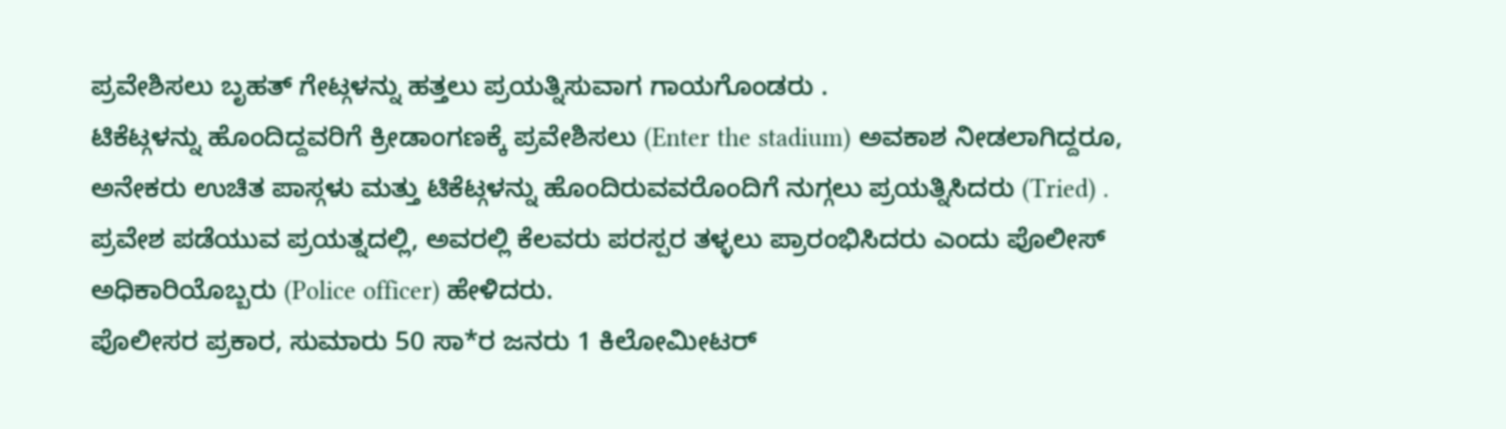ಪ್ರವೇಶಿಸಲು ಬೃಹತ್ ಗೇಟ್ಗಳನ್ನು ಹತ್ತಲು ಪ್ರಯತ್ನಿಸುವಾಗ ಗಾಯಗೊಂಡರು .
ಟಿಕೆಟ್ಗಳನ್ನು ಹೊಂದಿದ್ದವರಿಗೆ ಕ್ರೀಡಾಂಗಣಕ್ಕೆ ಪ್ರವೇಶಿಸಲು (Enter the stadium) ಅವಕಾಶ ನೀಡಲಾಗಿದ್ದರೂ,
ಅನೇಕರು ಉಚಿತ ಪಾಸ್ಗಳು ಮತ್ತು ಟಿಕೆಟ್ಗಳನ್ನು ಹೊಂದಿರುವವರೊಂದಿಗೆ ನುಗ್ಗಲು ಪ್ರಯತ್ನಿಸಿದರು (Tried) .
ಪ್ರವೇಶ ಪಡೆಯುವ ಪ್ರಯತ್ನದಲ್ಲಿ, ಅವರಲ್ಲಿ ಕೆಲವರು ಪರಸ್ಪರ ತಳ್ಳಲು ಪ್ರಾರಂಭಿಸಿದರು ಎಂದು ಪೊಲೀಸ್ ಅಧಿಕಾರಿಯೊಬ್ಬರು (Police officer) ಹೇಳಿದರು.
ಪೊಲೀಸರ ಪ್ರಕಾರ, ಸುಮಾರು 50 ಸಾ*ರ ಜನರು 1 ಕಿಲೋಮೀಟರ್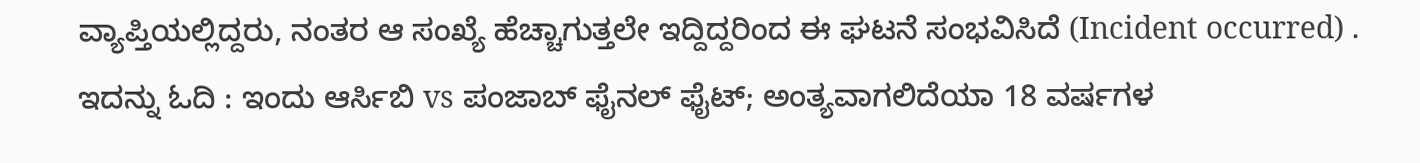ವ್ಯಾಪ್ತಿಯಲ್ಲಿದ್ದರು, ನಂತರ ಆ ಸಂಖ್ಯೆ ಹೆಚ್ಚಾಗುತ್ತಲೇ ಇದ್ದಿದ್ದರಿಂದ ಈ ಘಟನೆ ಸಂಭವಿಸಿದೆ (Incident occurred) .
ಇದನ್ನು ಓದಿ : ಇಂದು ಆರ್ಸಿಬಿ vs ಪಂಜಾಬ್ ಫೈನಲ್ ಫೈಟ್; ಅಂತ್ಯವಾಗಲಿದೆಯಾ 18 ವರ್ಷಗಳ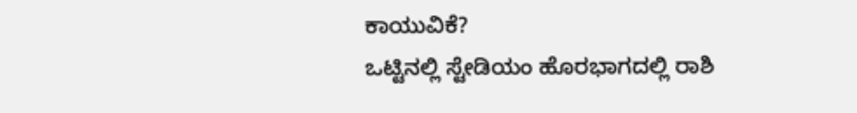ಕಾಯುವಿಕೆ?
ಒಟ್ಟಿನಲ್ಲಿ ಸ್ಟೇಡಿಯಂ ಹೊರಭಾಗದಲ್ಲಿ ರಾಶಿ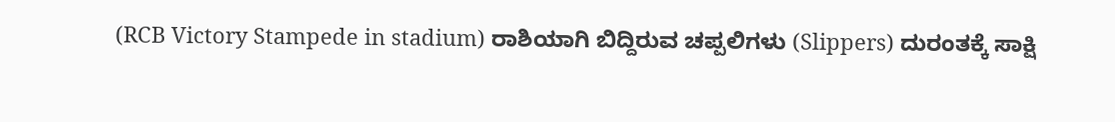(RCB Victory Stampede in stadium) ರಾಶಿಯಾಗಿ ಬಿದ್ದಿರುವ ಚಪ್ಪಲಿಗಳು (Slippers) ದುರಂತಕ್ಕೆ ಸಾಕ್ಷಿ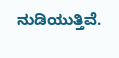ನುಡಿಯುತ್ತಿವೆ.